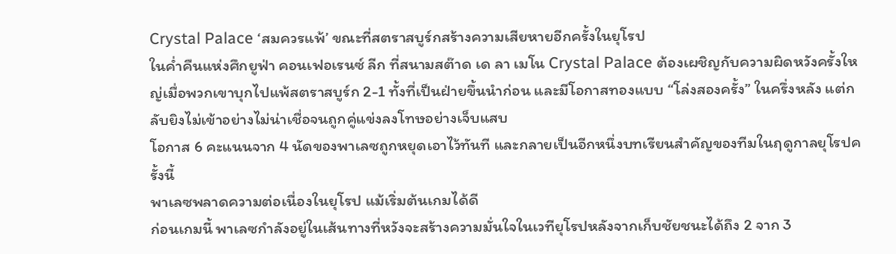Crystal Palace ‘สมควรแพ้’ ขณะที่สตราสบูร์กสร้างความเสียหายอีกครั้งในยุโรป
ในค่ำคืนแห่งศึกยูฟ่า คอนเฟอเรนซ์ ลีก ที่สนามสต๊าด เด ลา เมโน Crystal Palace ต้องเผชิญกับความผิดหวังครั้งใหญ่เมื่อพวกเขาบุกไปแพ้สตราสบูร์ก 2-1 ทั้งที่เป็นฝ่ายขึ้นนำก่อน และมีโอกาสทองแบบ “โล่งสองครั้ง” ในครึ่งหลัง แต่กลับยิงไม่เข้าอย่างไม่น่าเชื่อจนถูกคู่แข่งลงโทษอย่างเจ็บแสบ
โอกาส 6 คะแนนจาก 4 นัดของพาเลซถูกหยุดเอาไว้ทันที และกลายเป็นอีกหนึ่งบทเรียนสำคัญของทีมในฤดูกาลยุโรปครั้งนี้
พาเลซพลาดความต่อเนื่องในยุโรป แม้เริ่มต้นเกมได้ดี
ก่อนเกมนี้ พาเลซกำลังอยู่ในเส้นทางที่หวังจะสร้างความมั่นใจในเวทียุโรปหลังจากเก็บชัยชนะได้ถึง 2 จาก 3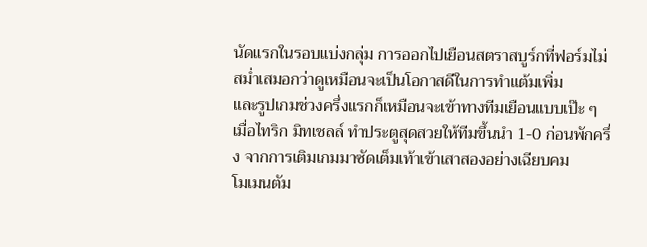นัดแรกในรอบแบ่งกลุ่ม การออกไปเยือนสตราสบูร์กที่ฟอร์มไม่สม่ำเสมอกว่าดูเหมือนจะเป็นโอกาสดีในการทำแต้มเพิ่ม
และรูปเกมช่วงครึ่งแรกก็เหมือนจะเข้าทางทีมเยือนแบบเป๊ะ ๆ เมื่อไทริก มิทเชลล์ ทำประตูสุดสวยให้ทีมขึ้นนำ 1-0 ก่อนพักครึ่ง จากการเติมเกมมาซัดเต็มเท้าเข้าเสาสองอย่างเฉียบคม
โมเมนตัม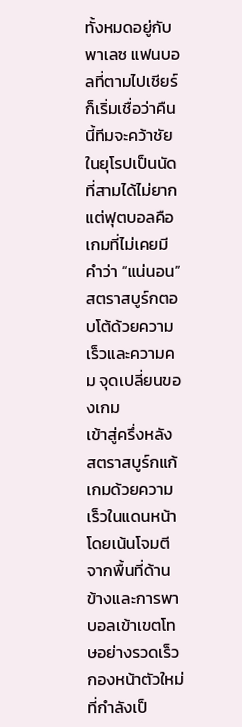ทั้งหมดอยู่กับพาเลซ แฟนบอลที่ตามไปเชียร์ก็เริ่มเชื่อว่าคืนนี้ทีมจะคว้าชัยในยุโรปเป็นนัดที่สามได้ไม่ยาก
แต่ฟุตบอลคือเกมที่ไม่เคยมีคำว่า “แน่นอน”
สตราสบูร์กตอบโต้ด้วยความเร็วและความคม จุดเปลี่ยนของเกม
เข้าสู่ครึ่งหลัง สตราสบูร์กแก้เกมด้วยความเร็วในแดนหน้า โดยเน้นโจมตีจากพื้นที่ด้านข้างและการพาบอลเข้าเขตโทษอย่างรวดเร็ว
กองหน้าตัวใหม่ที่กำลังเป็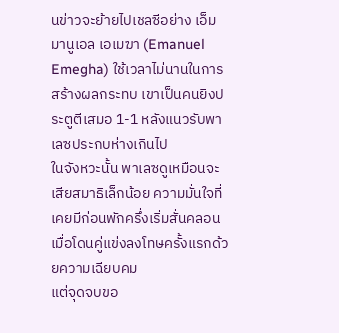นข่าวจะย้ายไปเชลซีอย่าง เอ็มมานูเอล เอเมฆา (Emanuel Emegha) ใช้เวลาไม่นานในการสร้างผลกระทบ เขาเป็นคนยิงประตูตีเสมอ 1-1 หลังแนวรับพาเลซประกบห่างเกินไป
ในจังหวะนั้น พาเลซดูเหมือนจะเสียสมาธิเล็กน้อย ความมั่นใจที่เคยมีก่อนพักครึ่งเริ่มสั่นคลอน เมื่อโดนคู่แข่งลงโทษครั้งแรกด้วยความเฉียบคม
แต่จุดจบขอ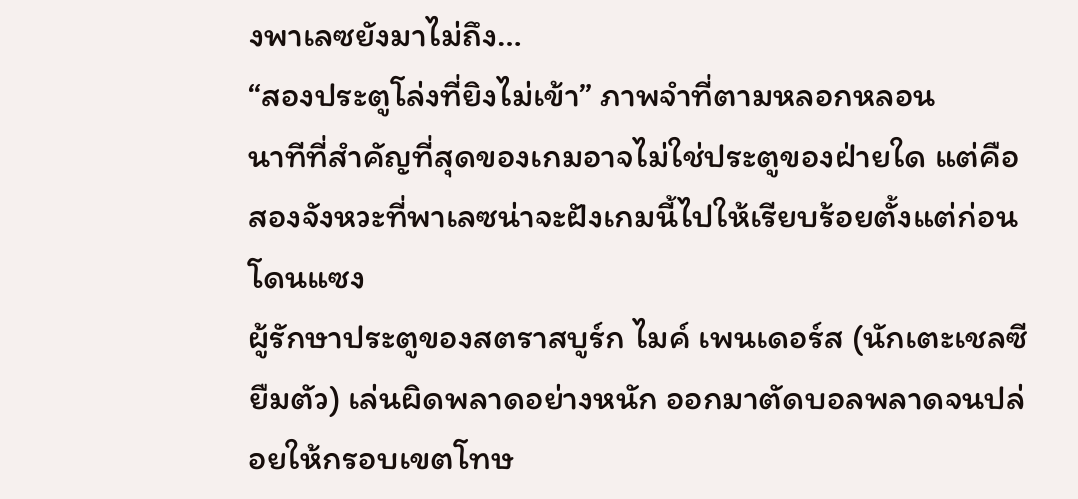งพาเลซยังมาไม่ถึง…
“สองประตูโล่งที่ยิงไม่เข้า” ภาพจำที่ตามหลอกหลอน
นาทีที่สำคัญที่สุดของเกมอาจไม่ใช่ประตูของฝ่ายใด แต่คือสองจังหวะที่พาเลซน่าจะฝังเกมนี้ไปให้เรียบร้อยตั้งแต่ก่อนโดนแซง
ผู้รักษาประตูของสตราสบูร์ก ไมค์ เพนเดอร์ส (นักเตะเชลซียืมตัว) เล่นผิดพลาดอย่างหนัก ออกมาตัดบอลพลาดจนปล่อยให้กรอบเขตโทษ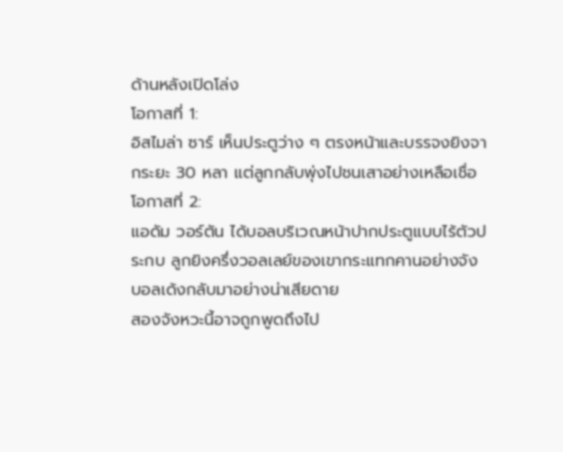ด้านหลังเปิดโล่ง
โอกาสที่ 1:
อิสไมล่า ซาร์ เห็นประตูว่าง ๆ ตรงหน้าและบรรจงยิงจากระยะ 30 หลา แต่ลูกกลับพุ่งไปชนเสาอย่างเหลือเชื่อ
โอกาสที่ 2:
แอดัม วอร์ตัน ได้บอลบริเวณหน้าปากประตูแบบไร้ตัวประกบ ลูกยิงครึ่งวอลเลย์ของเขากระแทกคานอย่างจัง บอลเด้งกลับมาอย่างน่าเสียดาย
สองจังหวะนี้อาจถูกพูดถึงไป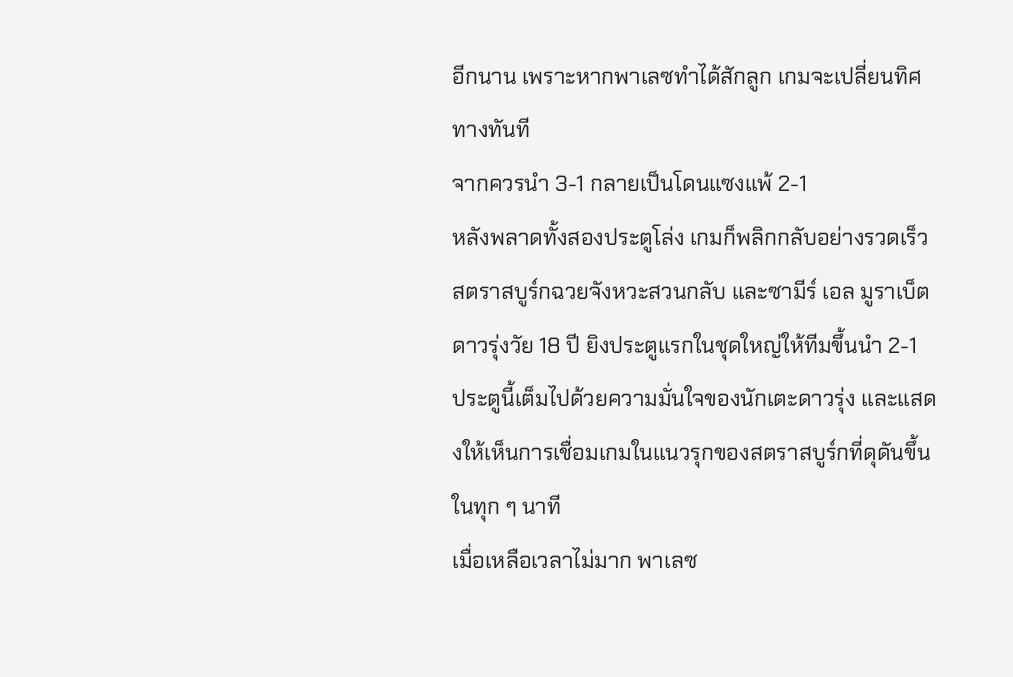อีกนาน เพราะหากพาเลซทำได้สักลูก เกมจะเปลี่ยนทิศทางทันที
จากควรนำ 3-1 กลายเป็นโดนแซงแพ้ 2-1
หลังพลาดทั้งสองประตูโล่ง เกมก็พลิกกลับอย่างรวดเร็ว
สตราสบูร์กฉวยจังหวะสวนกลับ และซามีร์ เอล มูราเบ็ต ดาวรุ่งวัย 18 ปี ยิงประตูแรกในชุดใหญ่ให้ทีมขึ้นนำ 2-1
ประตูนี้เต็มไปด้วยความมั่นใจของนักเตะดาวรุ่ง และแสดงให้เห็นการเชื่อมเกมในแนวรุกของสตราสบูร์กที่ดุดันขึ้นในทุก ๆ นาที
เมื่อเหลือเวลาไม่มาก พาเลซ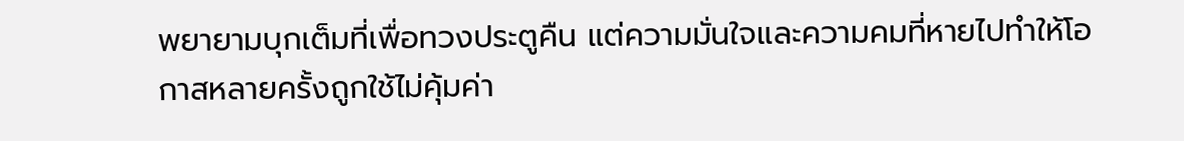พยายามบุกเต็มที่เพื่อทวงประตูคืน แต่ความมั่นใจและความคมที่หายไปทำให้โอกาสหลายครั้งถูกใช้ไม่คุ้มค่า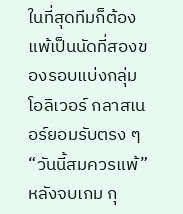ในที่สุดทีมก็ต้องแพ้เป็นนัดที่สองของรอบแบ่งกลุ่ม
โอลิเวอร์ กลาสเนอร์ยอมรับตรง ๆ “วันนี้สมควรแพ้”
หลังจบเกม กุ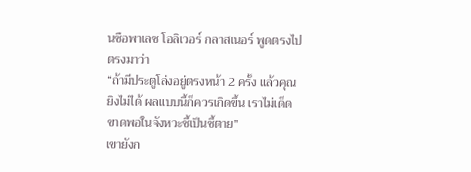นซือพาเลซ โอลิเวอร์ กลาสเนอร์ พูดตรงไปตรงมาว่า
“ถ้ามีประตูโล่งอยู่ตรงหน้า 2 ครั้ง แล้วคุณยิงไม่ได้ ผลแบบนี้ก็ควรเกิดขึ้น เราไม่เด็ดขาดพอในจังหวะชี้เป็นชี้ตาย”
เขายังก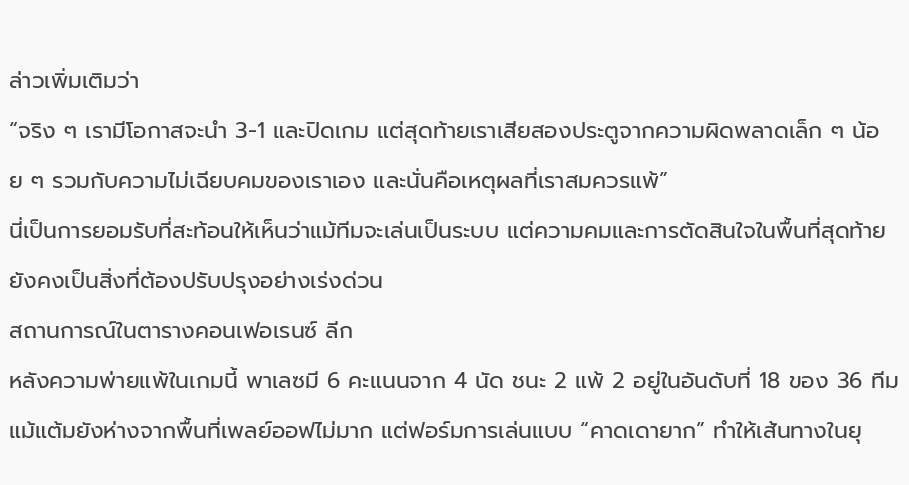ล่าวเพิ่มเติมว่า
“จริง ๆ เรามีโอกาสจะนำ 3-1 และปิดเกม แต่สุดท้ายเราเสียสองประตูจากความผิดพลาดเล็ก ๆ น้อย ๆ รวมกับความไม่เฉียบคมของเราเอง และนั่นคือเหตุผลที่เราสมควรแพ้”
นี่เป็นการยอมรับที่สะท้อนให้เห็นว่าแม้ทีมจะเล่นเป็นระบบ แต่ความคมและการตัดสินใจในพื้นที่สุดท้ายยังคงเป็นสิ่งที่ต้องปรับปรุงอย่างเร่งด่วน
สถานการณ์ในตารางคอนเฟอเรนซ์ ลีก
หลังความพ่ายแพ้ในเกมนี้ พาเลซมี 6 คะแนนจาก 4 นัด ชนะ 2 แพ้ 2 อยู่ในอันดับที่ 18 ของ 36 ทีม
แม้แต้มยังห่างจากพื้นที่เพลย์ออฟไม่มาก แต่ฟอร์มการเล่นแบบ “คาดเดายาก” ทำให้เส้นทางในยุ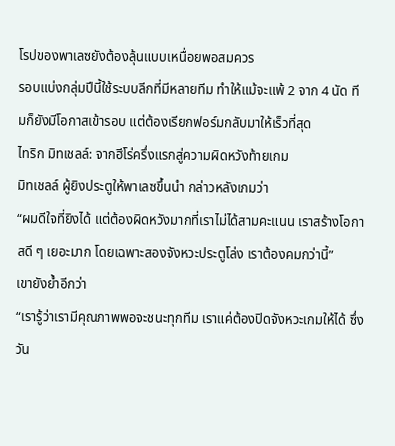โรปของพาเลซยังต้องลุ้นแบบเหนื่อยพอสมควร
รอบแบ่งกลุ่มปีนี้ใช้ระบบลีกที่มีหลายทีม ทำให้แม้จะแพ้ 2 จาก 4 นัด ทีมก็ยังมีโอกาสเข้ารอบ แต่ต้องเรียกฟอร์มกลับมาให้เร็วที่สุด
ไทริก มิทเชลล์: จากฮีโร่ครึ่งแรกสู่ความผิดหวังท้ายเกม
มิทเชลล์ ผู้ยิงประตูให้พาเลซขึ้นนำ กล่าวหลังเกมว่า
“ผมดีใจที่ยิงได้ แต่ต้องผิดหวังมากที่เราไม่ได้สามคะแนน เราสร้างโอกาสดี ๆ เยอะมาก โดยเฉพาะสองจังหวะประตูโล่ง เราต้องคมกว่านี้”
เขายังย้ำอีกว่า
“เรารู้ว่าเรามีคุณภาพพอจะชนะทุกทีม เราแค่ต้องปิดจังหวะเกมให้ได้ ซึ่งวัน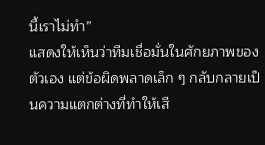นี้เราไม่ทำ”
แสดงให้เห็นว่าทีมเชื่อมั่นในศักยภาพของตัวเอง แต่ข้อผิดพลาดเล็ก ๆ กลับกลายเป็นความแตกต่างที่ทำให้เสี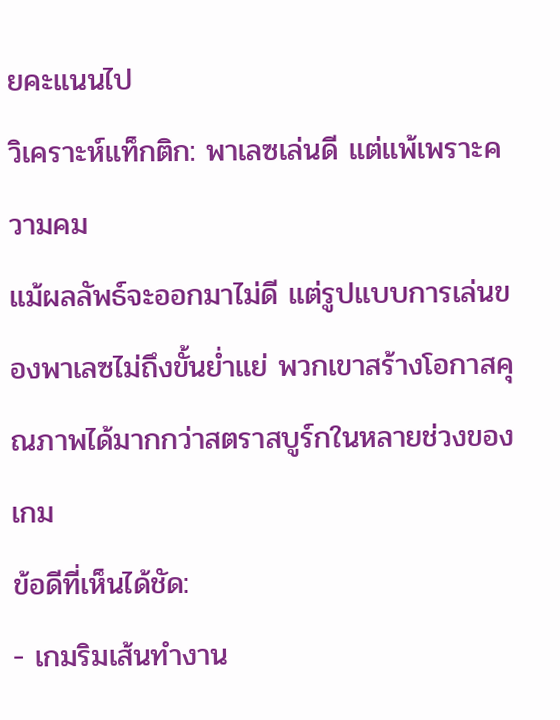ยคะแนนไป
วิเคราะห์แท็กติก: พาเลซเล่นดี แต่แพ้เพราะความคม
แม้ผลลัพธ์จะออกมาไม่ดี แต่รูปแบบการเล่นของพาเลซไม่ถึงขั้นย่ำแย่ พวกเขาสร้างโอกาสคุณภาพได้มากกว่าสตราสบูร์กในหลายช่วงของเกม
ข้อดีที่เห็นได้ชัด:
- เกมริมเส้นทำงาน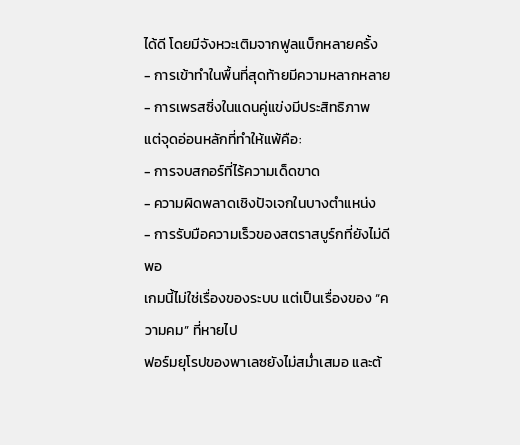ได้ดี โดยมีจังหวะเติมจากฟูลแบ็กหลายครั้ง
- การเข้าทำในพื้นที่สุดท้ายมีความหลากหลาย
- การเพรสซิ่งในแดนคู่แข่งมีประสิทธิภาพ
แต่จุดอ่อนหลักที่ทำให้แพ้คือ:
- การจบสกอร์ที่ไร้ความเด็ดขาด
- ความผิดพลาดเชิงปัจเจกในบางตำแหน่ง
- การรับมือความเร็วของสตราสบูร์กที่ยังไม่ดีพอ
เกมนี้ไม่ใช่เรื่องของระบบ แต่เป็นเรื่องของ “ความคม” ที่หายไป
ฟอร์มยุโรปของพาเลซยังไม่สม่ำเสมอ และต้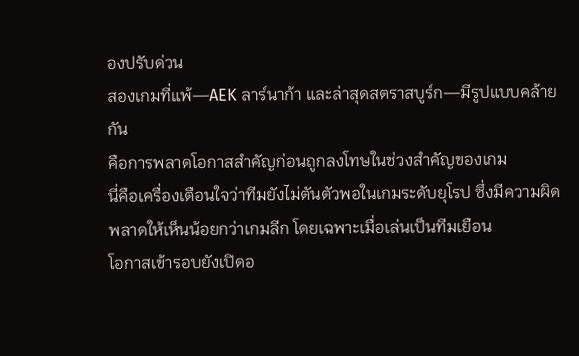องปรับด่วน
สองเกมที่แพ้—AEK ลาร์นาก้า และล่าสุดสตราสบูร์ก—มีรูปแบบคล้ายกัน
คือการพลาดโอกาสสำคัญก่อนถูกลงโทษในช่วงสำคัญของเกม
นี่คือเครื่องเตือนใจว่าทีมยังไม่ตันตัวพอในเกมระดับยุโรป ซึ่งมีความผิดพลาดให้เห็นน้อยกว่าเกมลีก โดยเฉพาะเมื่อเล่นเป็นทีมเยือน
โอกาสเข้ารอบยังเปิดอ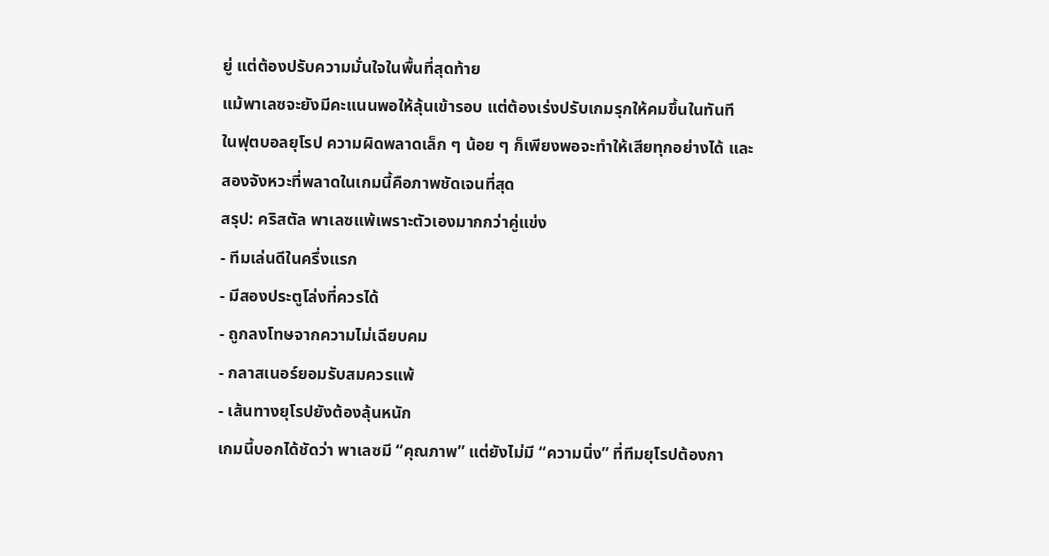ยู่ แต่ต้องปรับความมั่นใจในพื้นที่สุดท้าย
แม้พาเลซจะยังมีคะแนนพอให้ลุ้นเข้ารอบ แต่ต้องเร่งปรับเกมรุกให้คมขึ้นในทันที
ในฟุตบอลยุโรป ความผิดพลาดเล็ก ๆ น้อย ๆ ก็เพียงพอจะทำให้เสียทุกอย่างได้ และสองจังหวะที่พลาดในเกมนี้คือภาพชัดเจนที่สุด
สรุป: คริสตัล พาเลซแพ้เพราะตัวเองมากกว่าคู่แข่ง
- ทีมเล่นดีในครึ่งแรก
- มีสองประตูโล่งที่ควรได้
- ถูกลงโทษจากความไม่เฉียบคม
- กลาสเนอร์ยอมรับสมควรแพ้
- เส้นทางยุโรปยังต้องลุ้นหนัก
เกมนี้บอกได้ชัดว่า พาเลซมี “คุณภาพ” แต่ยังไม่มี “ความนิ่ง” ที่ทีมยุโรปต้องกา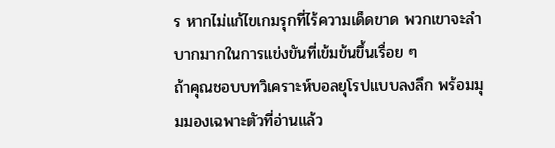ร หากไม่แก้ไขเกมรุกที่ไร้ความเด็ดขาด พวกเขาจะลำบากมากในการแข่งขันที่เข้มข้นขึ้นเรื่อย ๆ
ถ้าคุณชอบบทวิเคราะห์บอลยุโรปแบบลงลึก พร้อมมุมมองเฉพาะตัวที่อ่านแล้ว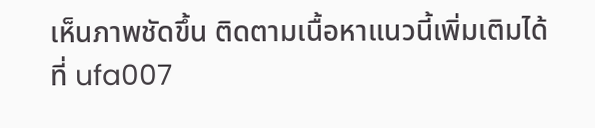เห็นภาพชัดขึ้น ติดตามเนื้อหาแนวนี้เพิ่มเติมได้ที่ ufa007